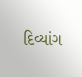દિવ્યાંગ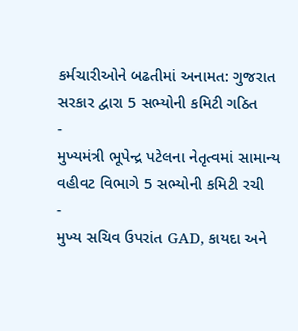કર્મચારીઓને બઢતીમાં અનામત: ગુજરાત સરકાર દ્વારા 5 સભ્યોની કમિટી ગઠિત
-
મુખ્યમંત્રી ભૂપેન્દ્ર પટેલના નેતૃત્વમાં સામાન્ય વહીવટ વિભાગે 5 સભ્યોની કમિટી રચી
-
મુખ્ય સચિવ ઉપરાંત GAD, કાયદા અને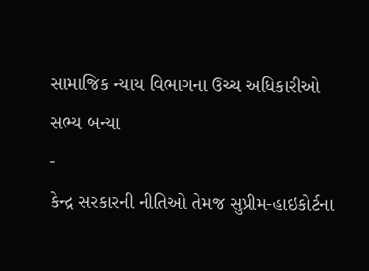સામાજિક ન્યાય વિભાગના ઉચ્ચ અધિકારીઓ સભ્ય બન્યા
-
કેન્દ્ર સરકારની નીતિઓ તેમજ સુપ્રીમ-હાઇકોર્ટના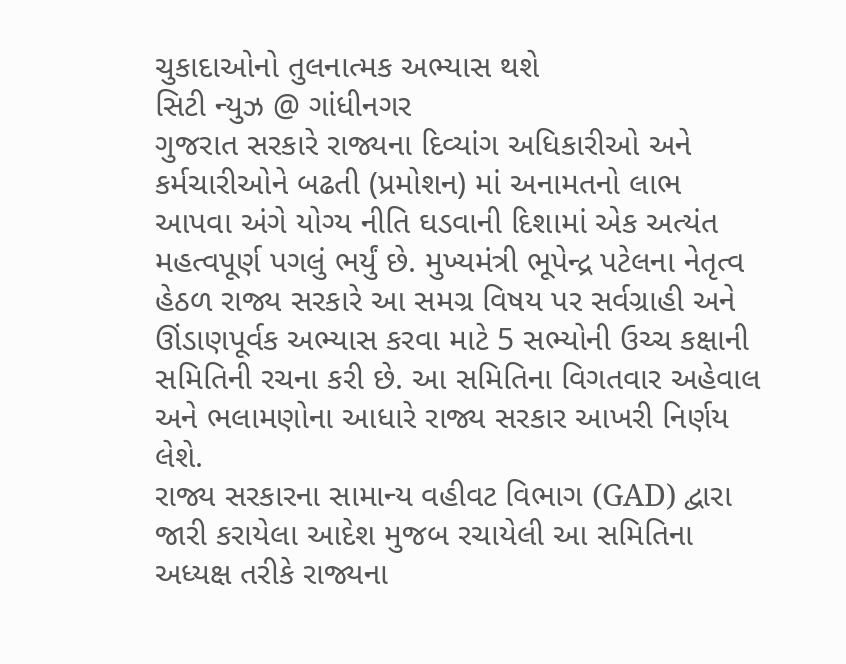ચુકાદાઓનો તુલનાત્મક અભ્યાસ થશે
સિટી ન્યુઝ @ ગાંધીનગર
ગુજરાત સરકારે રાજ્યના દિવ્યાંગ અધિકારીઓ અને કર્મચારીઓને બઢતી (પ્રમોશન) માં અનામતનો લાભ આપવા અંગે યોગ્ય નીતિ ઘડવાની દિશામાં એક અત્યંત મહત્વપૂર્ણ પગલું ભર્યું છે. મુખ્યમંત્રી ભૂપેન્દ્ર પટેલના નેતૃત્વ હેઠળ રાજ્ય સરકારે આ સમગ્ર વિષય પર સર્વગ્રાહી અને ઊંડાણપૂર્વક અભ્યાસ કરવા માટે 5 સભ્યોની ઉચ્ચ કક્ષાની સમિતિની રચના કરી છે. આ સમિતિના વિગતવાર અહેવાલ અને ભલામણોના આધારે રાજ્ય સરકાર આખરી નિર્ણય લેશે.
રાજ્ય સરકારના સામાન્ય વહીવટ વિભાગ (GAD) દ્વારા જારી કરાયેલા આદેશ મુજબ રચાયેલી આ સમિતિના અધ્યક્ષ તરીકે રાજ્યના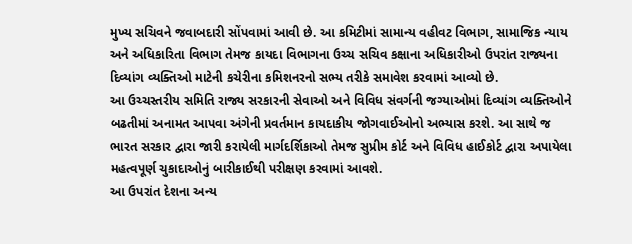મુખ્ય સચિવને જવાબદારી સોંપવામાં આવી છે. આ કમિટીમાં સામાન્ય વહીવટ વિભાગ, સામાજિક ન્યાય અને અધિકારિતા વિભાગ તેમજ કાયદા વિભાગના ઉચ્ચ સચિવ કક્ષાના અધિકારીઓ ઉપરાંત રાજ્યના દિવ્યાંગ વ્યક્તિઓ માટેની કચેરીના કમિશનરનો સભ્ય તરીકે સમાવેશ કરવામાં આવ્યો છે.
આ ઉચ્ચસ્તરીય સમિતિ રાજ્ય સરકારની સેવાઓ અને વિવિધ સંવર્ગની જગ્યાઓમાં દિવ્યાંગ વ્યક્તિઓને બઢતીમાં અનામત આપવા અંગેની પ્રવર્તમાન કાયદાકીય જોગવાઈઓનો અભ્યાસ કરશે. આ સાથે જ ભારત સરકાર દ્વારા જારી કરાયેલી માર્ગદર્શિકાઓ તેમજ સુપ્રીમ કોર્ટ અને વિવિધ હાઈકોર્ટ દ્વારા અપાયેલા મહત્વપૂર્ણ ચુકાદાઓનું બારીકાઈથી પરીક્ષણ કરવામાં આવશે.
આ ઉપરાંત દેશના અન્ય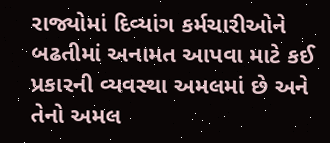રાજ્યોમાં દિવ્યાંગ કર્મચારીઓને બઢતીમાં અનામત આપવા માટે કઈ પ્રકારની વ્યવસ્થા અમલમાં છે અને તેનો અમલ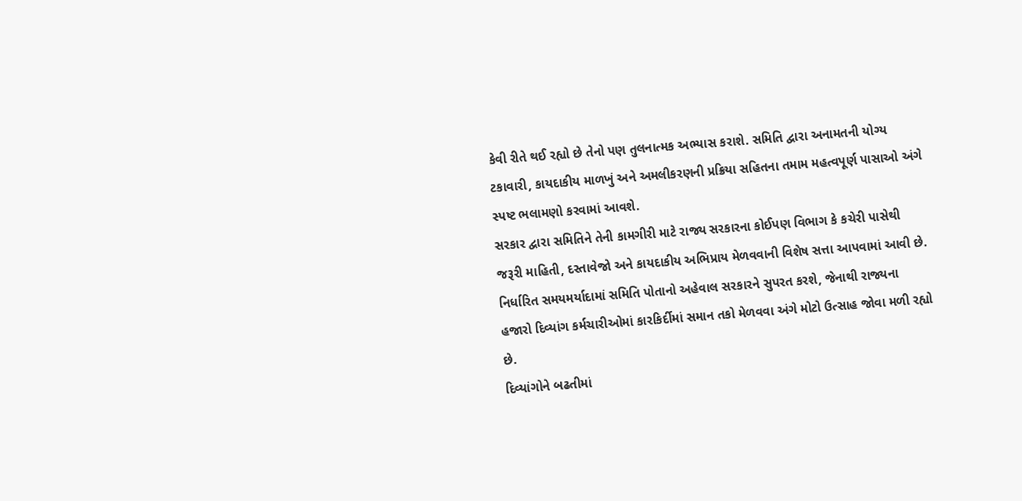કેવી રીતે થઈ રહ્યો છે તેનો પણ તુલનાત્મક અભ્યાસ કરાશે. સમિતિ દ્વારા અનામતની યોગ્ય ટકાવારી, કાયદાકીય માળખું અને અમલીકરણની પ્રક્રિયા સહિતના તમામ મહત્વપૂર્ણ પાસાઓ અંગે સ્પષ્ટ ભલામણો કરવામાં આવશે.
સરકાર દ્વારા સમિતિને તેની કામગીરી માટે રાજ્ય સરકારના કોઈપણ વિભાગ કે કચેરી પાસેથી જરૂરી માહિતી, દસ્તાવેજો અને કાયદાકીય અભિપ્રાય મેળવવાની વિશેષ સત્તા આપવામાં આવી છે. નિર્ધારિત સમયમર્યાદામાં સમિતિ પોતાનો અહેવાલ સરકારને સુપરત કરશે, જેનાથી રાજ્યના હજારો દિવ્યાંગ કર્મચારીઓમાં કારકિર્દીમાં સમાન તકો મેળવવા અંગે મોટો ઉત્સાહ જોવા મળી રહ્યો છે.
દિવ્યાંગોને બઢતીમાં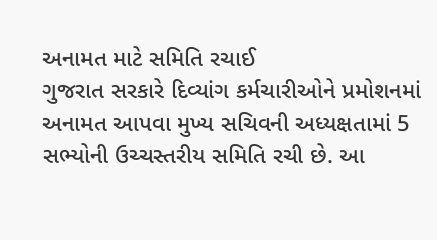અનામત માટે સમિતિ રચાઈ
ગુજરાત સરકારે દિવ્યાંગ કર્મચારીઓને પ્રમોશનમાં અનામત આપવા મુખ્ય સચિવની અધ્યક્ષતામાં 5 સભ્યોની ઉચ્ચસ્તરીય સમિતિ રચી છે. આ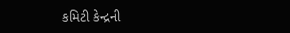કમિટી કેન્દ્રની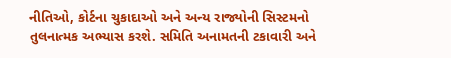નીતિઓ, કોર્ટના ચુકાદાઓ અને અન્ય રાજ્યોની સિસ્ટમનો તુલનાત્મક અભ્યાસ કરશે. સમિતિ અનામતની ટકાવારી અને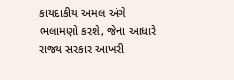કાયદાકીય અમલ અંગે ભલામણો કરશે, જેના આધારે રાજ્ય સરકાર આખરી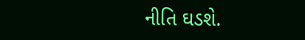નીતિ ઘડશે.